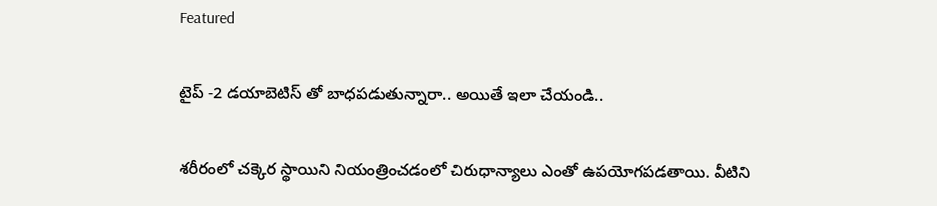Featured

టైప్ -2 డయాబెటిస్ తో బాధపడుతున్నారా.. అయితే ఇలా చేయండి..

శరీరంలో చక్కెర స్థాయిని నియంత్రించడంలో చిరుధాన్యాలు ఎంతో ఉపయోగపడతాయి. వీటిని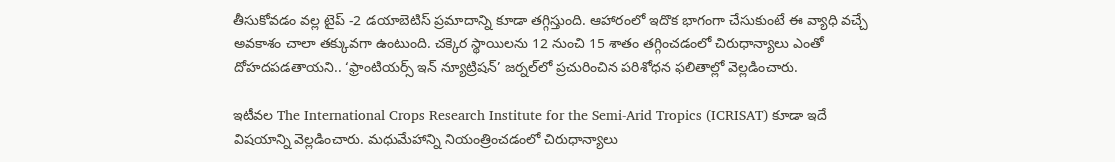తీసుకోవడం వల్ల టైప్ -2 డయాబెటిస్ ప్రమాదాన్ని కూడా తగ్గిస్తుంది. ఆహారంలో ఇదొక భాగంగా చేసుకుంటే ఈ వ్యాధి వచ్చే అవకాశం చాలా తక్కువగా ఉంటుంది. చక్కెర స్థాయిలను 12 నుంచి 15 శాతం తగ్గించడంలో చిరుధాన్యాలు ఎంతో దోహదపడతాయని.. ‘ఫ్రాంటియర్స్ ఇన్ న్యూట్రిషన్’ జర్నల్‌లో ప్రచురించిన పరిశోధన ఫలితాల్లో వెల్లడించారు.

ఇటీవల The International Crops Research Institute for the Semi-Arid Tropics (ICRISAT) కూడా ఇదే విషయాన్ని వెల్లడించారు. మధుమేహాన్ని నియంత్రించడంలో చిరుధాన్యాలు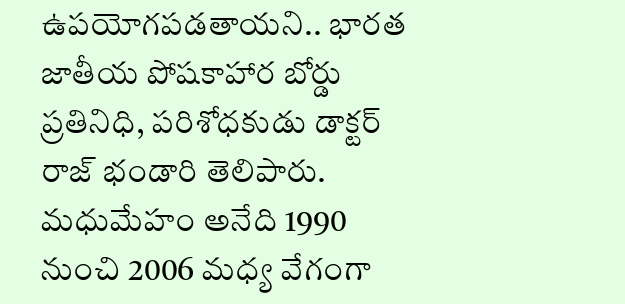ఉపయోగపడతాయని.. భారత జాతీయ పోషకాహార బోర్డు ప్రతినిధి, పరిశోధకుడు డాక్టర్ రాజ్ భండారి తెలిపారు. మధుమేహం అనేది 1990 నుంచి 2006 మధ్య వేగంగా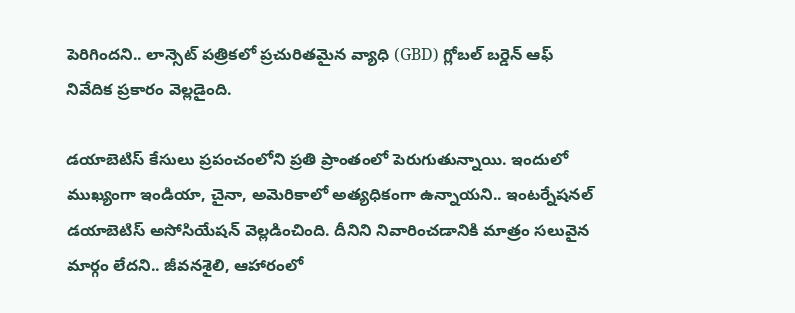పెరిగిందని.. లాన్సెట్ పత్రికలో ప్రచురితమైన వ్యాధి (GBD) గ్లోబల్ బర్డెన్ ఆఫ్ నివేదిక ప్రకారం వెల్లడైంది.

డయాబెటిస్ కేసులు ప్రపంచంలోని ప్రతి ప్రాంతంలో పెరుగుతున్నాయి. ఇందులో ముఖ్యంగా ఇండియా, చైనా, అమెరికాలో అత్యధికంగా ఉన్నాయని.. ఇంటర్నేషనల్ డయాబెటిస్ అసోసియేషన్ వెల్లడించింది. దీనిని నివారించడానికి మాత్రం సలువైన మార్గం లేదని.. జీవనశైలి, ఆహారంలో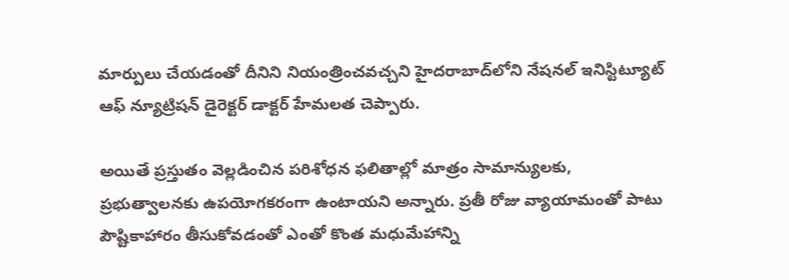మార్పులు చేయడంతో దీనిని నియంత్రించవచ్చని హైదరాబాద్‌లోని నేషనల్ ఇనిస్టిట్యూట్ ఆఫ్ న్యూట్రిషన్ డైరెక్టర్ డాక్టర్ హేమలత చెప్పారు.

అయితే ప్రస్తుతం వెల్లడించిన పరిశోధన ఫలితాల్లో మాత్రం సామాన్యులకు, ప్రభుత్వాలనకు ఉపయోగకరంగా ఉంటాయని అన్నారు. ప్రతీ రోజు వ్యాయామంతో పాటు పౌష్టికాహారం తీసుకోవడంతో ఎంతో కొంత మధుమేహాన్ని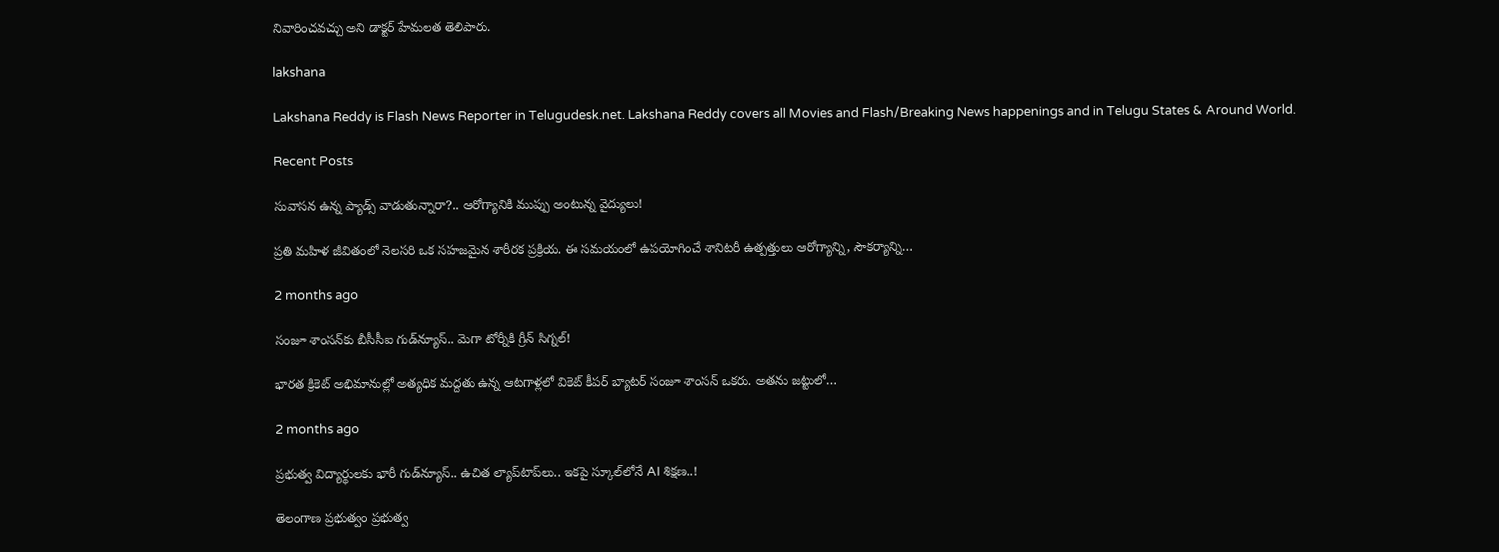నివారించవచ్చు అని డాక్టర్ హేమలత తెలిపారు.

lakshana

Lakshana Reddy is Flash News Reporter in Telugudesk.net. Lakshana Reddy covers all Movies and Flash/Breaking News happenings and in Telugu States & Around World.

Recent Posts

సువాసన ఉన్న ప్యాడ్స్ వాడుతున్నారా?.. ఆరోగ్యానికి ముప్పు అంటున్న వైద్యులు!

ప్రతి మహిళ జీవితంలో నెలసరి ఒక సహజమైన శారీరక ప్రక్రియ. ఈ సమయంలో ఉపయోగించే శానిటరీ ఉత్పత్తులు ఆరోగ్యాన్ని, సౌకర్యాన్ని…

2 months ago

సంజూ శాంసన్‌కు బీసీసీఐ గుడ్‌న్యూస్.. మెగా టోర్నీకి గ్రీన్ సిగ్నల్!

భారత క్రికెట్ అభిమానుల్లో అత్యధిక మద్దతు ఉన్న ఆటగాళ్లలో వికెట్ కీపర్ బ్యాటర్ సంజూ శాంసన్ ఒకరు. అతను జట్టులో…

2 months ago

ప్రభుత్వ విద్యార్థులకు భారీ గుడ్‌న్యూస్.. ఉచిత ల్యాప్‌టాప్‌లు.. ఇకపై స్కూల్‌లోనే AI శిక్షణ..!

తెలంగాణ ప్రభుత్వం ప్రభుత్వ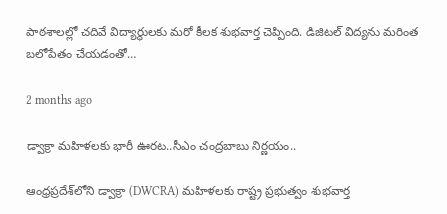పాఠశాలల్లో చదివే విద్యార్థులకు మరో కీలక శుభవార్త చెప్పింది. డిజిటల్ విద్యను మరింత బలోపేతం చేయడంతో…

2 months ago

డ్వాక్రా మహిళలకు భారీ ఊరట..సీఎం చంద్రబాబు నిర్ణయం..

ఆంధ్రప్రదేశ్‌లోని డ్వాక్రా (DWCRA) మహిళలకు రాష్ట్ర ప్రభుత్వం శుభవార్త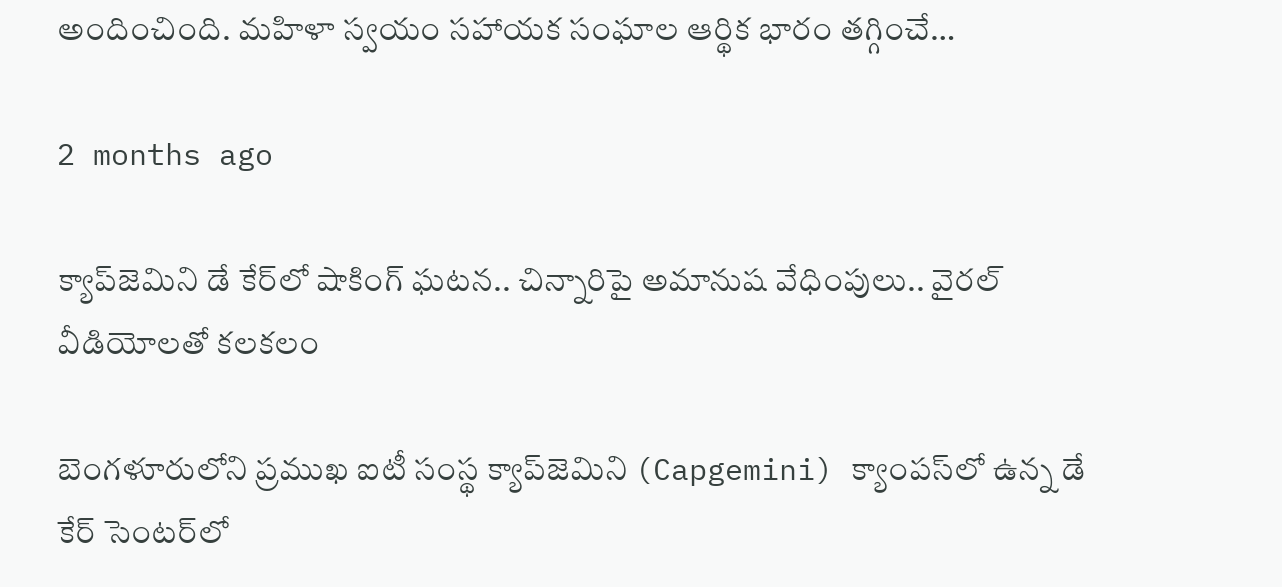అందించింది. మహిళా స్వయం సహాయక సంఘాల ఆర్థిక భారం తగ్గించే…

2 months ago

క్యాప్‌జెమిని డే కేర్‌లో షాకింగ్ ఘటన.. చిన్నారిపై అమానుష వేధింపులు.. వైరల్ వీడియోలతో కలకలం

బెంగళూరులోని ప్రముఖ ఐటీ సంస్థ క్యాప్‌జెమిని (Capgemini) క్యాంపస్‌లో ఉన్న డే కేర్ సెంటర్‌లో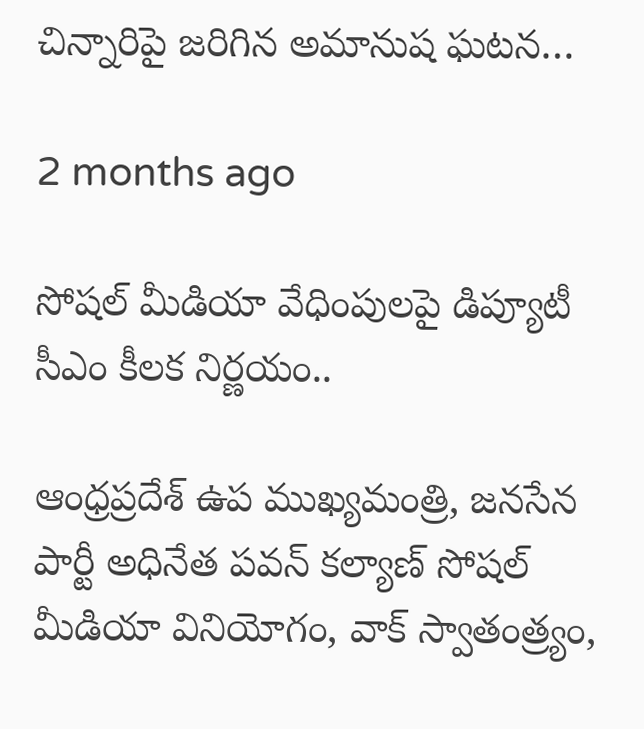చిన్నారిపై జరిగిన అమానుష ఘటన…

2 months ago

సోషల్ మీడియా వేధింపులపై డిప్యూటీ సీఎం కీలక నిర్ణయం..

ఆంధ్రప్రదేశ్ ఉప ముఖ్యమంత్రి, జనసేన పార్టీ అధినేత పవన్ కల్యాణ్ సోషల్ మీడియా వినియోగం, వాక్ స్వాతంత్ర్యం,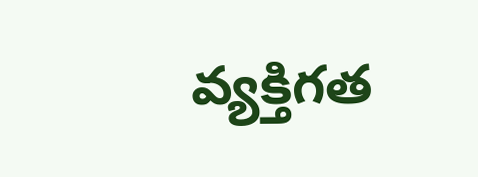వ్యక్తిగత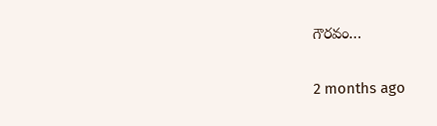గౌరవం…

2 months ago